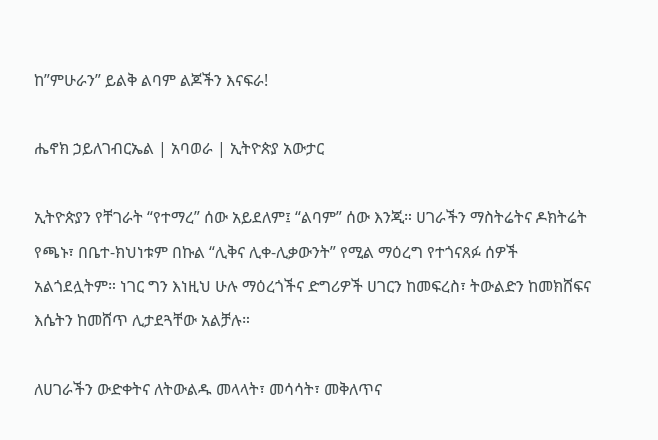ከ”ምሁራን” ይልቅ ልባም ልጆችን እናፍራ!

ሔኖክ ኃይለገብርኤል | አባወራ | ኢትዮጵያ አውታር

ኢትዮጵያን የቸገራት “የተማረ” ሰው አይደለም፤ “ልባም” ሰው እንጂ። ሀገራችን ማስትሬትና ዶክትሬት የጫኑ፣ በቤተ-ክህነቱም በኩል “ሊቅና ሊቀ-ሊቃውንት” የሚል ማዕረግ የተጎናጸፉ ሰዎች አልጎደሏትም። ነገር ግን እነዚህ ሁሉ ማዕረጎችና ድግሪዎች ሀገርን ከመፍረስ፣ ትውልድን ከመክሸፍና እሴትን ከመሸጥ ሊታደጓቸው አልቻሉ።

ለሀገራችን ውድቀትና ለትውልዱ መላላት፣ መሳሳት፣ መቅለጥና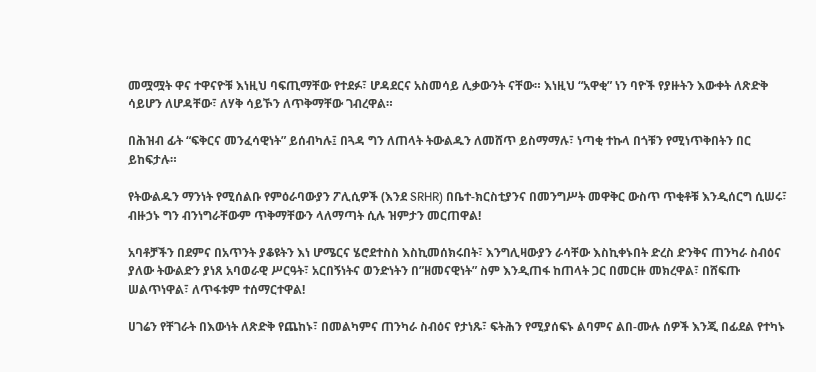መሟሟት ዋና ተዋናዮቹ እነዚህ ባፍጢማቸው የተደፉ፣ ሆዳደርና አስመሳይ ሊቃውንት ናቸው። እነዚህ “አዋቂ” ነን ባዮች የያዙትን እውቀት ለጽድቅ ሳይሆን ለሆዳቸው፣ ለሃቅ ሳይኾን ለጥቅማቸው ገብረዋል።

በሕዝብ ፊት “ፍቅርና መንፈሳዊነት” ይሰብካሉ፤ በጓዳ ግን ለጠላት ትውልዱን ለመሸጥ ይስማማሉ፣ ነጣቂ ተኩላ በጎቹን የሚነጥቅበትን በር ይከፍታሉ።

የትውልዱን ማንነት የሚሰልቡ የምዕራባውያን ፖሊሲዎች (እንደ SRHR) በቤተ-ክርስቲያንና በመንግሥት መዋቅር ውስጥ ጥቂቶቹ እንዲሰርግ ሲሠሩ፣ ብዙኃኑ ግን ብንነግራቸውም ጥቅማቸውን ላለማጣት ሲሉ ዝምታን መርጠዋል!

አባቶቻችን በደምና በአጥንት ያቆዩትን እነ ሆሜርና ሄሮደተስስ እስኪመሰክሩበት፣ እንግሊዛውያን ራሳቸው እስኪቀኑበት ድረስ ድንቅና ጠንካራ ስብዕና ያለው ትውልድን ያነጸ አባወራዊ ሥርዓት፣ አርበኝነትና ወንድነትን በ”ዘመናዊነት” ስም እንዲጠፋ ከጠላት ጋር በመርዙ መክረዋል፣ በሸፍጡ ሠልጥነዋል፣ ለጥፋቱም ተሰማርተዋል!

ሀገሬን የቸገራት በእውነት ለጽድቅ የጨከኑ፣ በመልካምና ጠንካራ ስብዕና የታነጹ፣ ፍትሕን የሚያሰፍኑ ልባምና ልበ-ሙሉ ሰዎች እንጂ በፊደል የተካኑ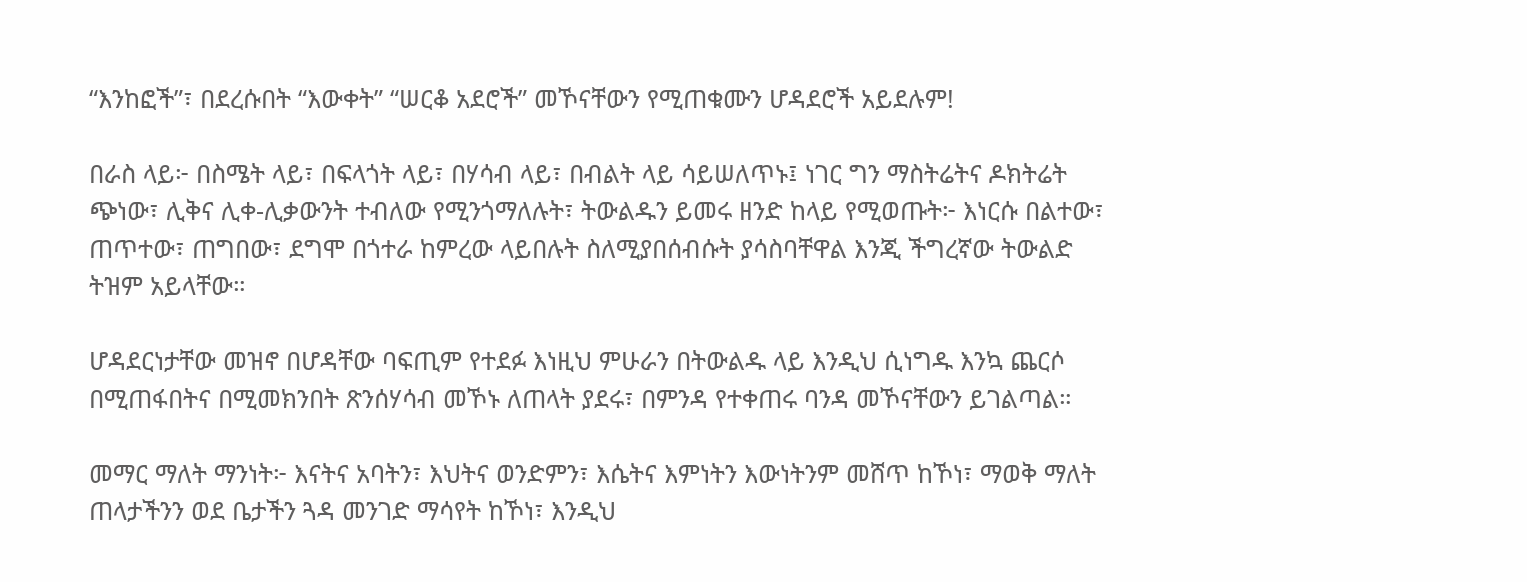“እንከፎች”፣ በደረሱበት “እውቀት” “ሠርቆ አደሮች” መኾናቸውን የሚጠቁሙን ሆዳደሮች አይደሉም!

በራስ ላይ፦ በስሜት ላይ፣ በፍላጎት ላይ፣ በሃሳብ ላይ፣ በብልት ላይ ሳይሠለጥኑ፤ ነገር ግን ማስትሬትና ዶክትሬት ጭነው፣ ሊቅና ሊቀ-ሊቃውንት ተብለው የሚንጎማለሉት፣ ትውልዱን ይመሩ ዘንድ ከላይ የሚወጡት፦ እነርሱ በልተው፣ ጠጥተው፣ ጠግበው፣ ደግሞ በጎተራ ከምረው ላይበሉት ስለሚያበሰብሱት ያሳስባቸዋል እንጂ ችግረኛው ትውልድ ትዝም አይላቸው።

ሆዳደርነታቸው መዝኖ በሆዳቸው ባፍጢም የተደፉ እነዚህ ምሁራን በትውልዱ ላይ እንዲህ ሲነግዱ እንኳ ጨርሶ በሚጠፋበትና በሚመክንበት ጽንሰሃሳብ መኾኑ ለጠላት ያደሩ፣ በምንዳ የተቀጠሩ ባንዳ መኾናቸውን ይገልጣል።

መማር ማለት ማንነት፦ እናትና አባትን፣ እህትና ወንድምን፣ እሴትና እምነትን እውነትንም መሸጥ ከኾነ፣ ማወቅ ማለት ጠላታችንን ወደ ቤታችን ጓዳ መንገድ ማሳየት ከኾነ፣ እንዲህ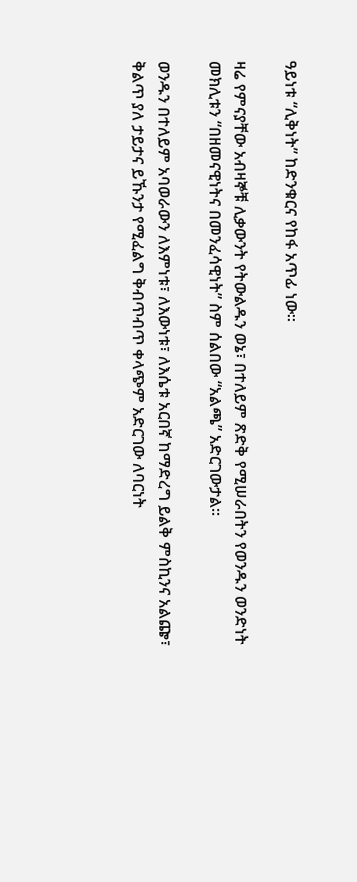ዓይነቱ “ሊቅነት” ከድንቁርና የከፋ አጥፊ ነው።

ዛሬ የምናያቸው አብዛኞቹ ሊቃውንት የትውልዱን ወኔ፣ በተለይም ጽድቅ የሚሠራበትን የወንዱን ወንድነት መክሊቱን “በዘመናዊነትና በመንፈሳዊነት” ስም ሰልበው “አልጫ” አድርገውታል።

ወንዱን በተለይም አባወራውን ለእምነቱ፣ ለእውነቱ፣ ለእሴቱ አርበኛ ከማድረግ ይልቅ ምስኪንና አልጬ፣ ቅልጥ ያለ ታይታና ይኹንታ የሚፈልግ ቅብጥብጥ ቀላጭም አድርገው ለባርነት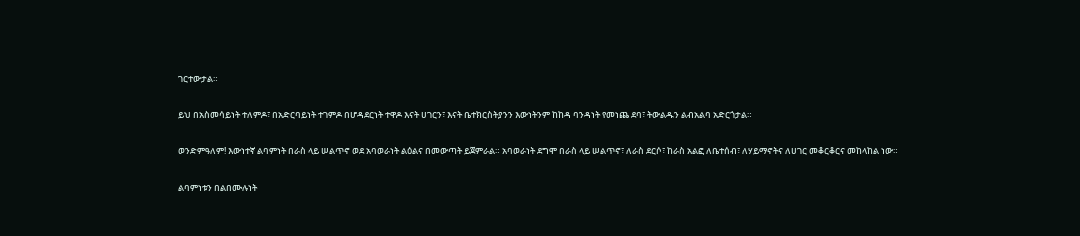ገርተውታል።

ይህ በአስመሳይነት ተለምዶ፣ በአድርባይነት ተገምዶ በሆዳደርነት ተዋዶ እናት ሀገርን፣ እናት ቤተክርስትያንን እውነትንም ከከዳ ባንዳነት የመነጨ ደባ፣ ትውልዱን ልብአልባ አድርጎታል።

ወንድምዓለም! እውነተኛ ልባምነት በራስ ላይ ሠልጥኖ ወደ አባወራነት ልዕልና በመውጣት ይጀምራል። አባወራነት ደግሞ በራስ ላይ ሠልጥኖ፣ ለራስ ደርሶ፣ ከራስ አልፎ ለቤተሰብ፣ ለሃይማኖትና ለሀገር መቆርቆርና መከላከል ነው።

ልባምነቱን በልበሙሉነት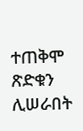ተጠቅሞ ጽድቁን ሊሠራበት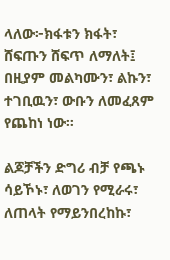ላለው፦ክፋቱን ክፋት፣ ሸፍጡን ሸፍጥ ለማለት፤ በዚያም መልካሙን፣ ልኩን፣ ተገቢዉን፣ ውቡን ለመፈጸም የጨከነ ነው።

ልጆቻችን ድግሪ ብቻ የጫኑ ሳይኾኑ፣ ለወገን የሚራሩ፣ ለጠላት የማይንበረከኩ፣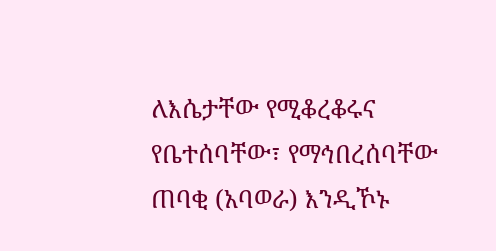ለእሴታቸው የሚቆረቆሩና የቤተሰባቸው፣ የማኅበረሰባቸው ጠባቂ (አባወራ) እንዲኾኑ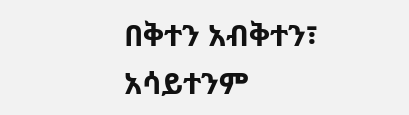በቅተን አብቅተን፣ አሳይተንም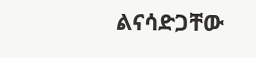ልናሳድጋቸው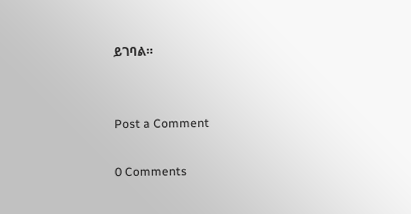ይገባል።


Post a Comment

0 Comments